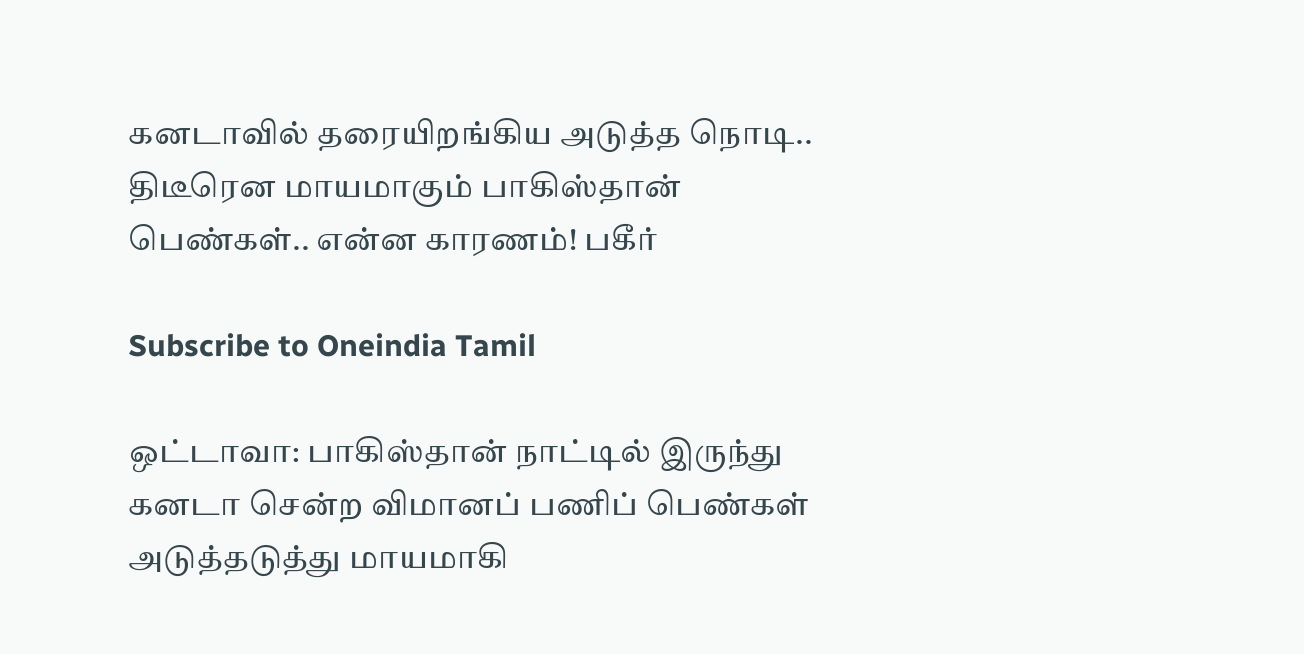கனடாவில் தரையிறங்கிய அடுத்த நொடி.. திடீரென மாயமாகும் பாகிஸ்தான் பெண்கள்.. என்ன காரணம்! பகீர்

Subscribe to Oneindia Tamil

ஒட்டாவா: பாகிஸ்தான் நாட்டில் இருந்து கனடா சென்ற விமானப் பணிப் பெண்கள் அடுத்தடுத்து மாயமாகி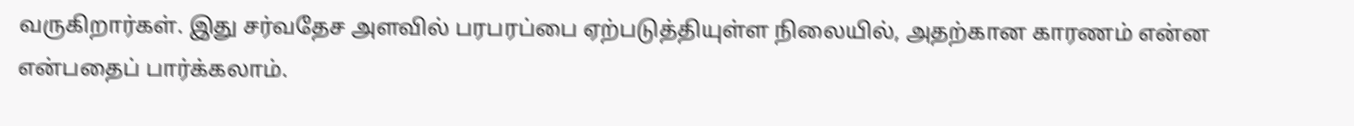வருகிறார்கள். இது சர்வதேச அளவில் பரபரப்பை ஏற்படுத்தியுள்ள நிலையில், அதற்கான காரணம் என்ன என்பதைப் பார்க்கலாம்.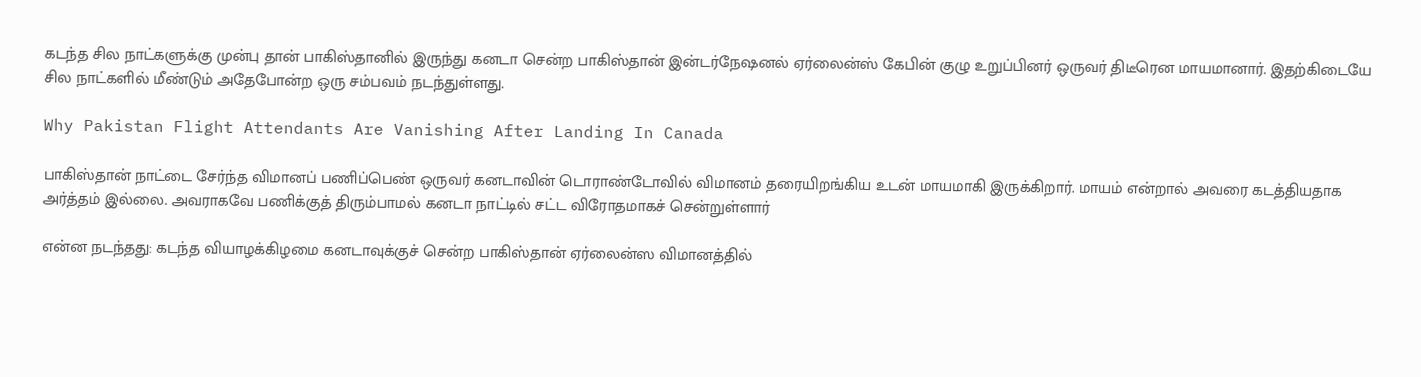கடந்த சில நாட்களுக்கு முன்பு தான் பாகிஸ்தானில் இருந்து கனடா சென்ற பாகிஸ்தான் இன்டர்நேஷனல் ஏர்லைன்ஸ் கேபின் குழு உறுப்பினர் ஒருவர் திடீரென மாயமானார். இதற்கிடையே சில நாட்களில் மீண்டும் அதேபோன்ற ஒரு சம்பவம் நடந்துள்ளது.

Why Pakistan Flight Attendants Are Vanishing After Landing In Canada

பாகிஸ்தான் நாட்டை சேர்ந்த விமானப் பணிப்பெண் ஒருவர் கனடாவின் டொராண்டோவில் விமானம் தரையிறங்கிய உடன் மாயமாகி இருக்கிறார். மாயம் என்றால் அவரை கடத்தியதாக அர்த்தம் இல்லை. அவராகவே பணிக்குத் திரும்பாமல் கனடா நாட்டில் சட்ட விரோதமாகச் சென்றுள்ளார்

என்ன நடந்தது: கடந்த வியாழக்கிழமை கனடாவுக்குச் சென்ற பாகிஸ்தான் ஏர்லைன்ஸ விமானத்தில்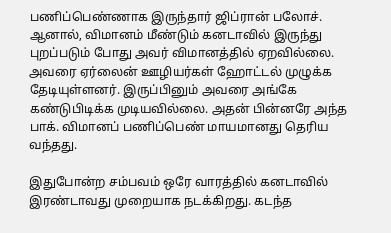பணிப்பெண்ணாக இருந்தார் ஜிப்ரான் பலோச். ஆனால், விமானம் மீண்டும் கனடாவில் இருந்து புறப்படும் போது அவர் விமானத்தில் ஏறவில்லை. அவரை ஏர்லைன் ஊழியர்கள் ஹோட்டல் முழுக்க தேடியுள்ளனர். இருப்பினும் அவரை அங்கே கண்டுபிடிக்க முடியவில்லை. அதன் பின்னரே அந்த பாக். விமானப் பணிப்பெண் மாயமானது தெரிய வந்தது.

இதுபோன்ற சம்பவம் ஒரே வாரத்தில் கனடாவில் இரண்டாவது முறையாக நடக்கிறது. கடந்த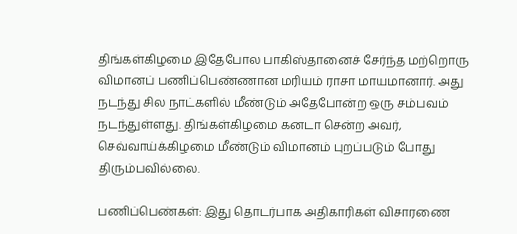திங்கள்கிழமை இதேபோல பாகிஸ்தானைச் சேர்ந்த மற்றொரு விமானப் பணிப்பெண்ணான மரியம் ராசா மாயமானார். அது நடந்து சில நாட்களில் மீண்டும் அதேபோன்ற ஒரு சம்பவம் நடந்துள்ளது. திங்கள்கிழமை கனடா சென்ற அவர், செவ்வாய்க்கிழமை மீண்டும் விமானம் புறப்படும் போது திரும்பவில்லை.

பணிப்பெண்கள்: இது தொடர்பாக அதிகாரிகள் விசாரணை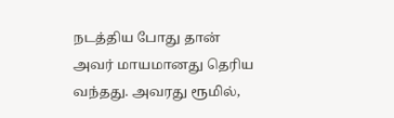நடத்திய போது தான் அவர் மாயமானது தெரிய வந்தது. அவரது ரூமில்,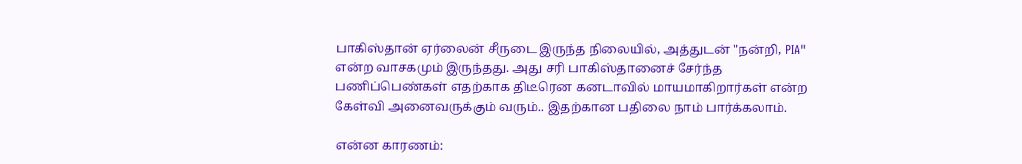பாகிஸ்தான் ஏர்லைன் சீருடை இருந்த நிலையில், அத்துடன் "நன்றி, PIA" என்ற வாசகமும் இருந்தது. அது சரி பாகிஸ்தானைச் சேர்ந்த பணிப்பெண்கள் எதற்காக திடீரென கனடாவில் மாயமாகிறார்கள் என்ற கேள்வி அனைவருக்கும் வரும்.. இதற்கான பதிலை நாம் பார்க்கலாம்.

என்ன காரணம்: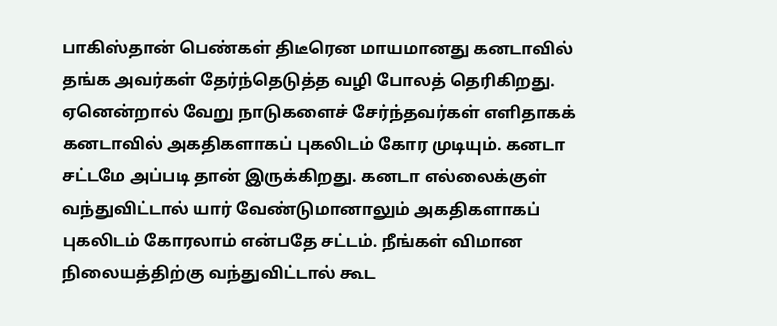பாகிஸ்தான் பெண்கள் திடீரென மாயமானது கனடாவில் தங்க அவர்கள் தேர்ந்தெடுத்த வழி போலத் தெரிகிறது. ஏனென்றால் வேறு நாடுகளைச் சேர்ந்தவர்கள் எளிதாகக் கனடாவில் அகதிகளாகப் புகலிடம் கோர முடியும். கனடா சட்டமே அப்படி தான் இருக்கிறது. கனடா எல்லைக்குள் வந்துவிட்டால் யார் வேண்டுமானாலும் அகதிகளாகப் புகலிடம் கோரலாம் என்பதே சட்டம். நீங்கள் விமான நிலையத்திற்கு வந்துவிட்டால் கூட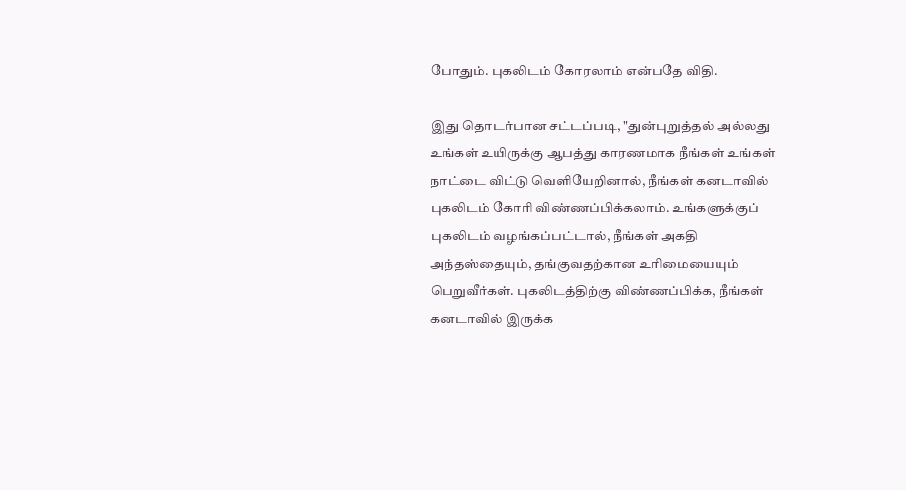போதும். புகலிடம் கோரலாம் என்பதே விதி.

இது தொடர்பான சட்டப்படி, "துன்புறுத்தல் அல்லது உங்கள் உயிருக்கு ஆபத்து காரணமாக நீங்கள் உங்கள் நாட்டை விட்டு வெளியேறினால், நீங்கள் கனடாவில் புகலிடம் கோரி விண்ணப்பிக்கலாம். உங்களுக்குப் புகலிடம் வழங்கப்பட்டால், நீங்கள் அகதி அந்தஸ்தையும், தங்குவதற்கான உரிமையையும் பெறுவீர்கள். புகலிடத்திற்கு விண்ணப்பிக்க, நீங்கள் கனடாவில் இருக்க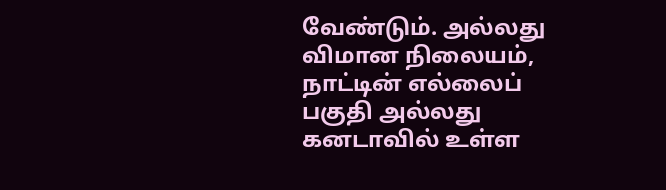வேண்டும். அல்லது விமான நிலையம், நாட்டின் எல்லைப் பகுதி அல்லது கனடாவில் உள்ள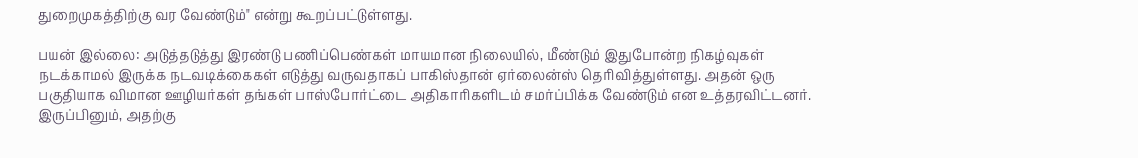துறைமுகத்திற்கு வர வேண்டும்" என்று கூறப்பட்டுள்ளது.

பயன் இல்லை: அடுத்தடுத்து இரண்டு பணிப்பெண்கள் மாயமான நிலையில், மீண்டும் இதுபோன்ற நிகழ்வுகள் நடக்காமல் இருக்க நடவடிக்கைகள் எடுத்து வருவதாகப் பாகிஸ்தான் ஏர்லைன்ஸ் தெரிவித்துள்ளது. அதன் ஒரு பகுதியாக விமான ஊழியர்கள் தங்கள் பாஸ்போர்ட்டை அதிகாரிகளிடம் சமர்ப்பிக்க வேண்டும் என உத்தரவிட்டனர். இருப்பினும், அதற்கு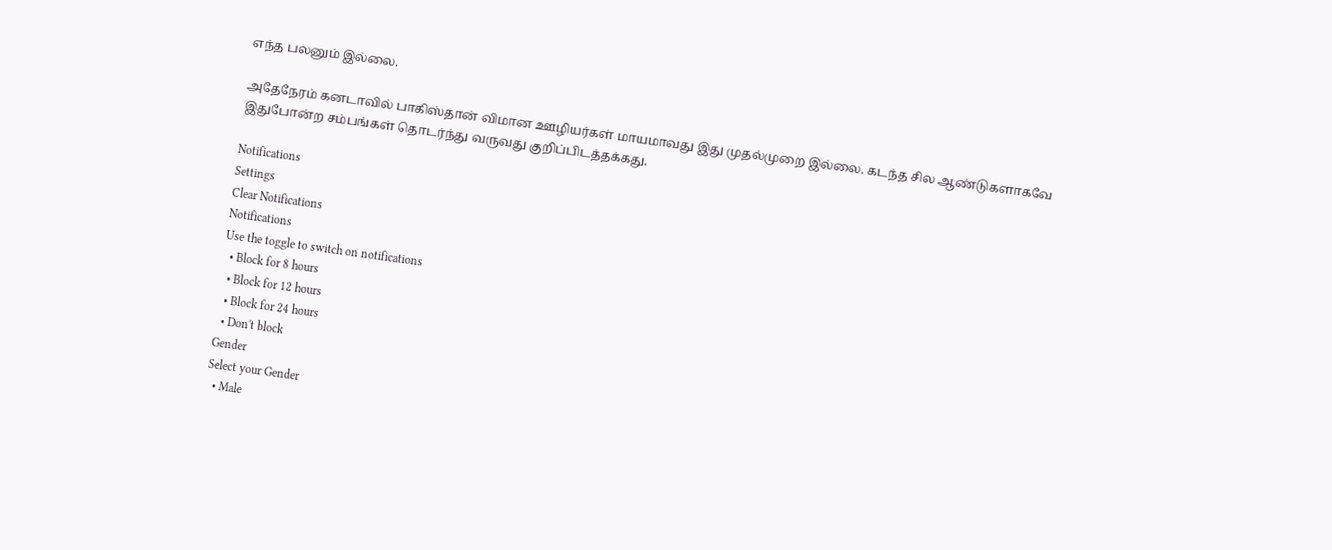எந்த பலனும் இல்லை.

அதேநேரம் கனடாவில் பாகிஸ்தான் விமான ஊழியர்கள் மாயமாவது இது முதல்முறை இல்லை. கடந்த சில ஆண்டுகளாகவே இதுபோன்ற சம்பங்கள் தொடர்ந்து வருவது குறிப்பிடத்தக்கது.

Notifications
Settings
Clear Notifications
Notifications
Use the toggle to switch on notifications
  • Block for 8 hours
  • Block for 12 hours
  • Block for 24 hours
  • Don't block
Gender
Select your Gender
  • Male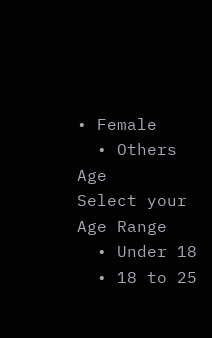• Female
  • Others
Age
Select your Age Range
  • Under 18
  • 18 to 25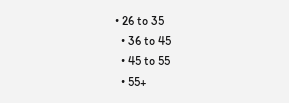• 26 to 35
  • 36 to 45
  • 45 to 55
  • 55+